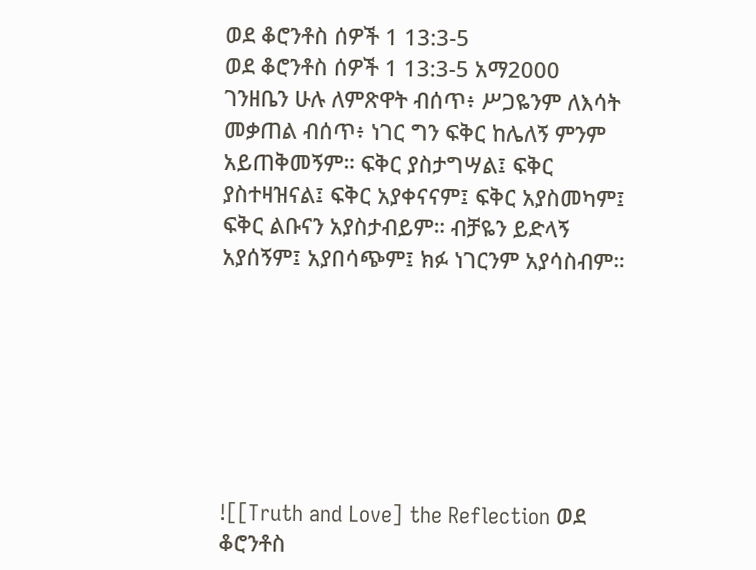ወደ ቆሮንቶስ ሰዎች 1 13:3-5
ወደ ቆሮንቶስ ሰዎች 1 13:3-5 አማ2000
ገንዘቤን ሁሉ ለምጽዋት ብሰጥ፥ ሥጋዬንም ለእሳት መቃጠል ብሰጥ፥ ነገር ግን ፍቅር ከሌለኝ ምንም አይጠቅመኝም። ፍቅር ያስታግሣል፤ ፍቅር ያስተዛዝናል፤ ፍቅር አያቀናናም፤ ፍቅር አያስመካም፤ ፍቅር ልቡናን አያስታብይም። ብቻዬን ይድላኝ አያሰኝም፤ አያበሳጭም፤ ክፉ ነገርንም አያሳስብም።







![[Truth and Love] the Reflection ወደ ቆሮንቶስ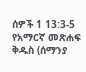ሰዎች 1 13:3-5 የአማርኛ መጽሐፍ ቅዱስ (ሰማንያ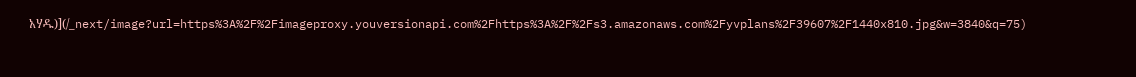አሃዱ)](/_next/image?url=https%3A%2F%2Fimageproxy.youversionapi.com%2Fhttps%3A%2F%2Fs3.amazonaws.com%2Fyvplans%2F39607%2F1440x810.jpg&w=3840&q=75)